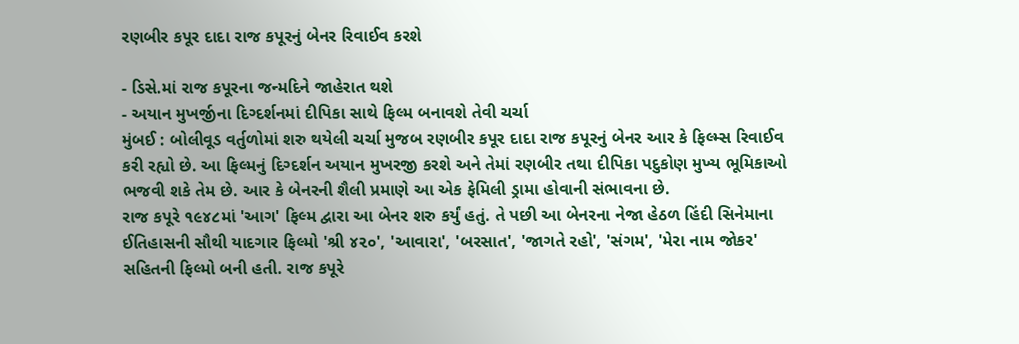રણબીર કપૂર દાદા રાજ કપૂરનું બેનર રિવાઈવ કરશે

- ડિસે.માં રાજ કપૂરના જન્મદિને જાહેરાત થશે
- અયાન મુખર્જીના દિગ્દર્શનમાં દીપિકા સાથે ફિલ્મ બનાવશે તેવી ચર્ચા
મુંબઈ : બોલીવૂડ વર્તુળોમાં શરુ થયેલી ચર્ચા મુજબ રણબીર કપૂર દાદા રાજ કપૂરનું બેનર આર કે ફિલ્મ્સ રિવાઈવ કરી રહ્યો છે. આ ફિલ્મનું દિગ્દર્શન અયાન મુખરજી કરશે અને તેમાં રણબીર તથા દીપિકા પદુકોણ મુખ્ય ભૂમિકાઓ ભજવી શકે તેમ છે. આર કે બેનરની શૈલી પ્રમાણે આ એક ફેમિલી ડ્રામા હોવાની સંભાવના છે.
રાજ કપૂરે ૧૯૪૮માં 'આગ' ફિલ્મ દ્વારા આ બેનર શરુ કર્યું હતું. તે પછી આ બેનરના નેજા હેઠળ હિંદી સિનેમાના ઈતિહાસની સૌથી યાદગાર ફિલ્મો 'શ્રી ૪૨૦', 'આવારા', 'બરસાત', 'જાગતે રહો', 'સંગમ', 'મેરા નામ જોકર' સહિતની ફિલ્મો બની હતી. રાજ કપૂરે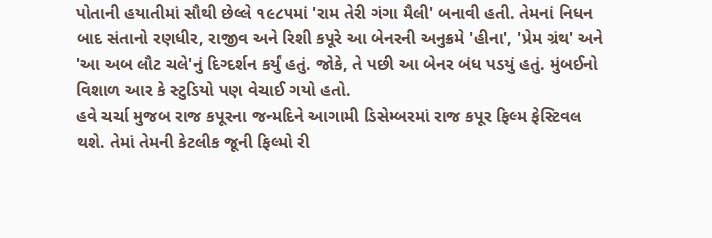પોતાની હયાતીમાં સૌથી છેલ્લે ૧૯૮૫માં 'રામ તેરી ગંગા મૈલી' બનાવી હતી. તેમનાં નિધન બાદ સંતાનો રણધીર, રાજીવ અને રિશી કપૂરે આ બેનરની અનુક્રમે 'હીના', 'પ્રેમ ગ્રંથ' અને 'આ અબ લૌટ ચલે'નું દિગ્દર્શન કર્યું હતું. જોકે, તે પછી આ બેનર બંધ પડયું હતું. મુંબઈનો વિશાળ આર કે સ્ટુડિયો પણ વેચાઈ ગયો હતો.
હવે ચર્ચા મુજબ રાજ કપૂરના જન્મદિને આગામી ડિસેમ્બરમાં રાજ કપૂર ફિલ્મ ફેસ્ટિવલ થશે. તેમાં તેમની કેટલીક જૂની ફિલ્મો રી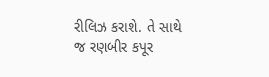રીલિઝ કરાશે. તે સાથે જ રણબીર કપૂર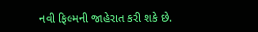નવી ફિલ્મની જાહેરાત કરી શકે છે.